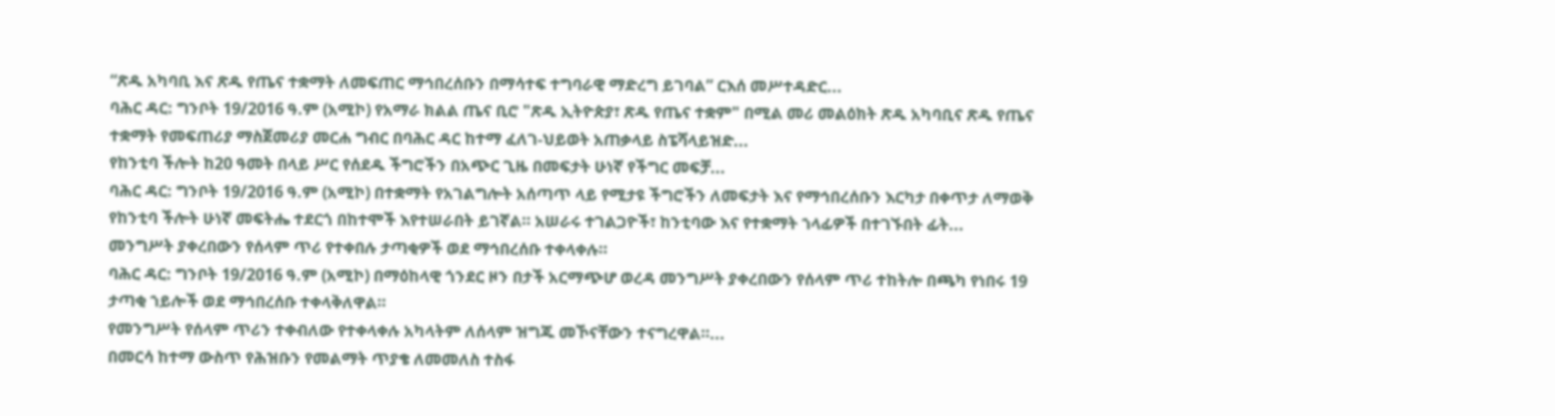“ጽዱ አካባቢ እና ጽዱ የጤና ተቋማት ለመፍጠር ማኅበረሰቡን በማሳተፍ ተግባራዊ ማድረግ ይገባል” ርእሰ መሥተዳድር...
ባሕር ዳር: ግንቦት 19/2016 ዓ.ም (አሚኮ) የአማራ ክልል ጤና ቢሮ "ጽዱ ኢትዮጵያ፣ ጽዱ የጤና ተቋም" በሚል መሪ መልዕክት ጽዱ አካባቢና ጽዱ የጤና ተቋማት የመፍጠሪያ ማስጀመሪያ መርሐ ግብር በባሕር ዳር ከተማ ፈለገ-ህይወት አጠቃላይ ስፔሻላይዝድ...
የከንቲባ ችሎት ከ20 ዓመት በላይ ሥር የሰደዱ ችግሮችን በአጭር ጊዜ በመፍታት ሁነኛ የችግር መፍቻ...
ባሕር ዳር: ግንቦት 19/2016 ዓ.ም (አሚኮ) በተቋማት የአገልግሎት አሰጣጥ ላይ የሚታዩ ችግሮችን ለመፍታት እና የማኅበረሰቡን እርካታ በቀጥታ ለማወቅ የከንቲባ ችሎት ሁነኛ መፍትሔ ተደርጎ በከተሞች እየተሠራበት ይገኛል። አሠራሩ ተገልጋዮች፣ ከንቲባው እና የተቋማት ኀላፊዎች በተገኙበት ፊት...
መንግሥት ያቀረበውን የሰላም ጥሪ የተቀበሉ ታጣቂዎች ወደ ማኅበረሰቡ ተቀላቀሉ።
ባሕር ዳር: ግንቦት 19/2016 ዓ.ም (አሚኮ) በማዕከላዊ ጎንደር ዞን በታች አርማጭሆ ወረዳ መንግሥት ያቀረበውን የሰላም ጥሪ ተከትሎ በጫካ የነበሩ 19 ታጣቂ ኀይሎች ወደ ማኅበረሰቡ ተቀላቅለዋል።
የመንግሥት የሰላም ጥሪን ተቀብለው የተቀላቀሉ አካላትም ለሰላም ዝግጁ መኾናቸውን ተናግረዋል።...
በመርሳ ከተማ ውስጥ የሕዝቡን የመልማት ጥያቄ ለመመለስ ተስፋ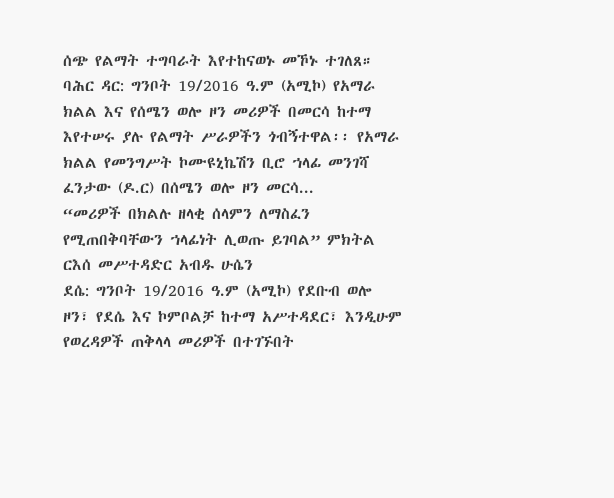ሰጭ የልማት ተግባራት እየተከናወኑ መኾኑ ተገለጸ።
ባሕር ዳር: ግንቦት 19/2016 ዓ.ም (አሚኮ) የአማራ ክልል እና የሰሜን ወሎ ዞን መሪዎች በመርሳ ከተማ እየተሠሩ ያሉ የልማት ሥራዎችን ጎብኝተዋል፡፡ የአማራ ክልል የመንግሥት ኮሙዩኒኬሽን ቢሮ ኀላፊ መንገሻ ፈንታው (ዶ.ር) በሰሜን ወሎ ዞን መርሳ...
“መሪዎች በክልሉ ዘላቂ ሰላምን ለማስፈን የሚጠበቅባቸውን ኀላፊነት ሊወጡ ይገባል” ምክትል ርእሰ መሥተዳድር አብዱ ሁሴን
ደሴ: ግንቦት 19/2016 ዓ.ም (አሚኮ) የደቡብ ወሎ ዞን፣ የደሴ እና ኮምቦልቻ ከተማ አሥተዳደር፣ እንዲሁም የወረዳዎች ጠቅላላ መሪዎች በተገኙበት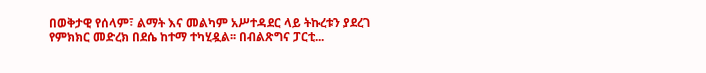በወቅታዊ የሰላም፣ ልማት እና መልካም አሥተዳደር ላይ ትኩረቱን ያደረገ የምክክር መድረክ በደሴ ከተማ ተካሂዷል፡፡ በብልጽግና ፓርቲ...